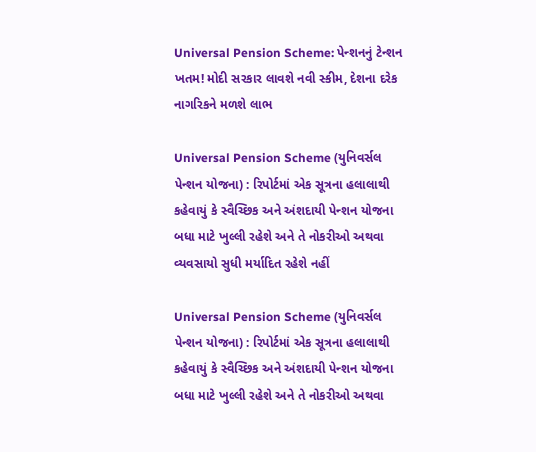Universal Pension Scheme: પેન્શનનું ટેન્શન ખતમ! મોદી સરકાર લાવશે નવી સ્કીમ, દેશના દરેક નાગરિકને મળશે લાભ

Universal Pension Scheme (યુનિવર્સલ પેન્શન યોજના) : રિપોર્ટમાં એક સૂત્રના હલાલાથી કહેવાયું કે સ્વૈચ્છિક અને અંશદાયી પેન્શન યોજના બધા માટે ખુલ્લી રહેશે અને તે નોકરીઓ અથવા વ્યવસાયો સુધી મર્યાદિત રહેશે નહીં

Universal Pension Scheme (યુનિવર્સલ પેન્શન યોજના) : રિપોર્ટમાં એક સૂત્રના હલાલાથી કહેવાયું કે સ્વૈચ્છિક અને અંશદાયી પેન્શન યોજના બધા માટે ખુલ્લી રહેશે અને તે નોકરીઓ અથવા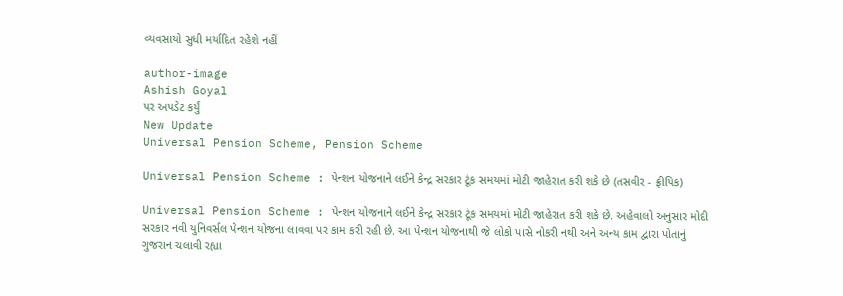વ્યવસાયો સુધી મર્યાદિત રહેશે નહીં

author-image
Ashish Goyal
પર અપડેટ કર્યું
New Update
Universal Pension Scheme, Pension Scheme

Universal Pension Scheme : પેન્શન યોજનાને લઈને કેન્દ્ર સરકાર ટૂંક સમયમાં મોટી જાહેરાત કરી શકે છે (તસવીર - ફ્રીપિક)

Universal Pension Scheme : પેન્શન યોજનાને લઈને કેન્દ્ર સરકાર ટૂંક સમયમાં મોટી જાહેરાત કરી શકે છે. અહેવાલો અનુસાર મોદી સરકાર નવી યુનિવર્સલ પેન્શન યોજના લાવવા પર કામ કરી રહી છે. આ પેન્શન યોજનાથી જે લોકો પાસે નોકરી નથી અને અન્ય કામ દ્વારા પોતાનું ગુજરાન ચલાવી રહ્યા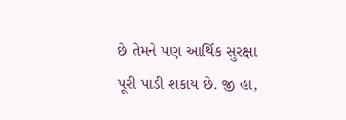છે તેમને પણ આર્થિક સુરક્ષા પૂરી પાડી શકાય છે. જી હા,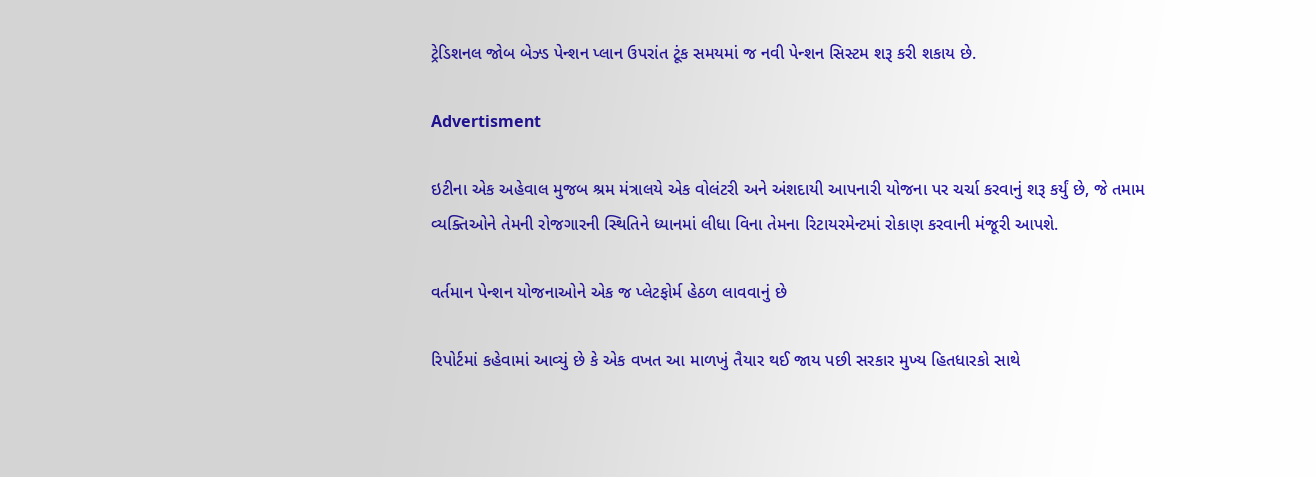ટ્રેડિશનલ જોબ બેઝ્ડ પેન્શન પ્લાન ઉપરાંત ટૂંક સમયમાં જ નવી પેન્શન સિસ્ટમ શરૂ કરી શકાય છે.

Advertisment

ઇટીના એક અહેવાલ મુજબ શ્રમ મંત્રાલયે એક વોલંટરી અને અંશદાયી આપનારી યોજના પર ચર્ચા કરવાનું શરૂ કર્યું છે, જે તમામ વ્યક્તિઓને તેમની રોજગારની સ્થિતિને ધ્યાનમાં લીધા વિના તેમના રિટાયરમેન્ટમાં રોકાણ કરવાની મંજૂરી આપશે.

વર્તમાન પેન્શન યોજનાઓને એક જ પ્લેટફોર્મ હેઠળ લાવવાનું છે

રિપોર્ટમાં કહેવામાં આવ્યું છે કે એક વખત આ માળખું તૈયાર થઈ જાય પછી સરકાર મુખ્ય હિતધારકો સાથે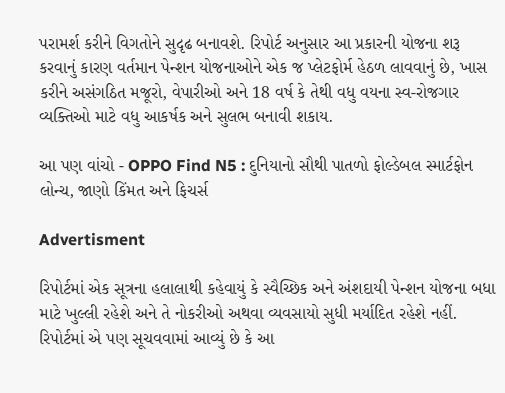પરામર્શ કરીને વિગતોને સુદૃઢ બનાવશે. રિપોર્ટ અનુસાર આ પ્રકારની યોજના શરૂ કરવાનું કારણ વર્તમાન પેન્શન યોજનાઓને એક જ પ્લેટફોર્મ હેઠળ લાવવાનું છે, ખાસ કરીને અસંગઠિત મજૂરો, વેપારીઓ અને 18 વર્ષ કે તેથી વધુ વયના સ્વ-રોજગાર વ્યક્તિઓ માટે વધુ આકર્ષક અને સુલભ બનાવી શકાય.

આ પણ વાંચો - OPPO Find N5 : દુનિયાનો સૌથી પાતળો ફોલ્ડેબલ સ્માર્ટફોન લોન્ચ, જાણો કિંમત અને ફિચર્સ

Advertisment

રિપોર્ટમાં એક સૂત્રના હલાલાથી કહેવાયું કે સ્વૈચ્છિક અને અંશદાયી પેન્શન યોજના બધા માટે ખુલ્લી રહેશે અને તે નોકરીઓ અથવા વ્યવસાયો સુધી મર્યાદિત રહેશે નહીં. રિપોર્ટમાં એ પણ સૂચવવામાં આવ્યું છે કે આ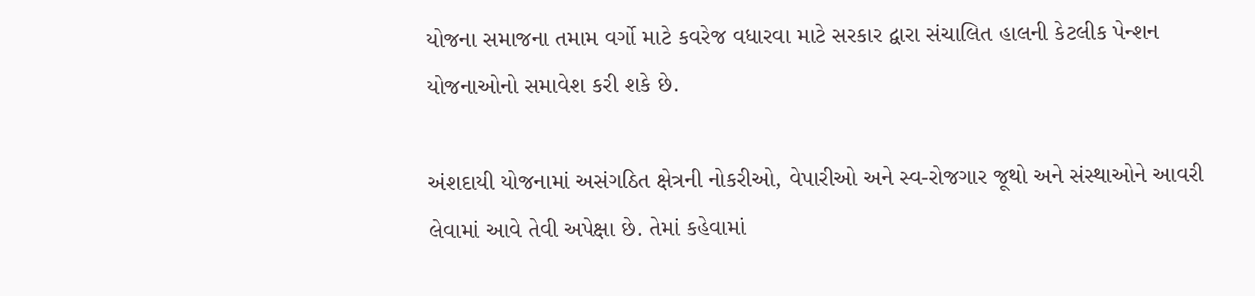યોજના સમાજના તમામ વર્ગો માટે કવરેજ વધારવા માટે સરકાર દ્વારા સંચાલિત હાલની કેટલીક પેન્શન યોજનાઓનો સમાવેશ કરી શકે છે.

અંશદાયી યોજનામાં અસંગઠિત ક્ષેત્રની નોકરીઓ, વેપારીઓ અને સ્વ-રોજગાર જૂથો અને સંસ્થાઓને આવરી લેવામાં આવે તેવી અપેક્ષા છે. તેમાં કહેવામાં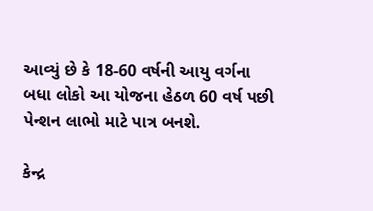આવ્યું છે કે 18-60 વર્ષની આયુ વર્ગના બધા લોકો આ યોજના હેઠળ 60 વર્ષ પછી પેન્શન લાભો માટે પાત્ર બનશે.

કેન્દ્ર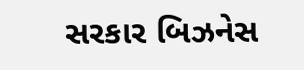સરકાર બિઝનેસ